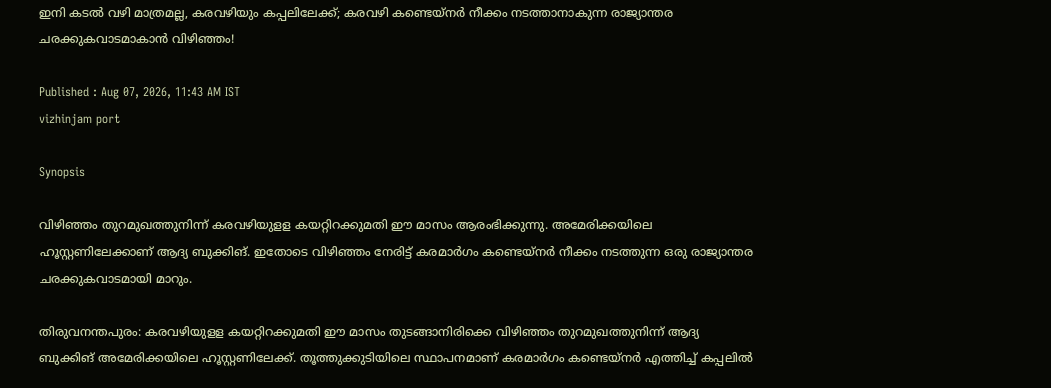ഇനി കടൽ വഴി മാത്രമല്ല, കരവഴിയും കപ്പലിലേക്ക്; കരവഴി കണ്ടെയ്നർ നീക്കം നടത്താനാകുന്ന രാജ്യാന്തര ചരക്കുകവാടമാകാൻ വിഴിഞ്ഞം!

Published : Aug 07, 2026, 11:43 AM IST
vizhinjam port

Synopsis

വിഴിഞ്ഞം തുറമുഖത്തുനിന്ന് കരവഴിയുളള കയറ്റിറക്കുമതി ഈ മാസം ആരംഭിക്കുന്നു. അമേരിക്കയിലെ ഹൂസ്റ്റണിലേക്കാണ് ആദ്യ ബുക്കിങ്. ഇതോടെ വിഴിഞ്ഞം നേരിട്ട് കരമാർഗം കണ്ടെയ്നർ നീക്കം നടത്തുന്ന ഒരു രാജ്യാന്തര ചരക്കുകവാടമായി മാറും.

തിരുവനന്തപുരം: കരവഴിയുളള കയറ്റിറക്കുമതി ഈ മാസം തുടങ്ങാനിരിക്കെ വിഴിഞ്ഞം തുറമുഖത്തുനിന്ന് ആദ്യ ബുക്കിങ് അമേരിക്കയിലെ ഹൂസ്റ്റണിലേക്ക്. തൂത്തുക്കുടിയിലെ സ്ഥാപനമാണ് കരമാർഗം കണ്ടെയ്നർ എത്തിച്ച് കപ്പലിൽ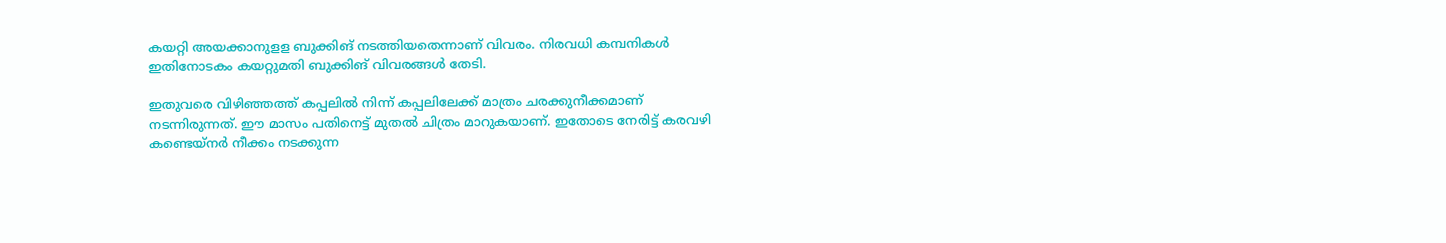കയറ്റി അയക്കാനുളള ബുക്കിങ് നടത്തിയതെന്നാണ് വിവരം. നിരവധി കമ്പനികൾ ഇതിനോടകം കയറ്റുമതി ബുക്കിങ് വിവരങ്ങൾ തേടി.

ഇതുവരെ വിഴിഞ്ഞത്ത് കപ്പലിൽ നിന്ന് കപ്പലിലേക്ക് മാത്രം ചരക്കുനീക്കമാണ് നടന്നിരുന്നത്. ഈ മാസം പതിനെട്ട് മുതൽ ചിത്രം മാറുകയാണ്. ഇതോടെ നേരിട്ട് കരവഴി കണ്ടെയ്നർ നീക്കം നടക്കുന്ന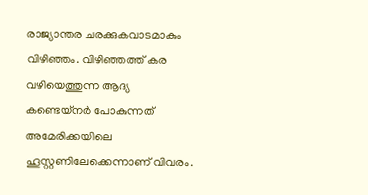രാജ്യാന്തര ചരക്കുകവാടമാകും വിഴിഞ്ഞം. വിഴിഞ്ഞത്ത് കര വഴിയെത്തുന്ന ആദ്യ കണ്ടെയ്നർ പോകുന്നത് അമേരിക്കയിലെ ഹൂസ്റ്റണിലേക്കെന്നാണ് വിവരം.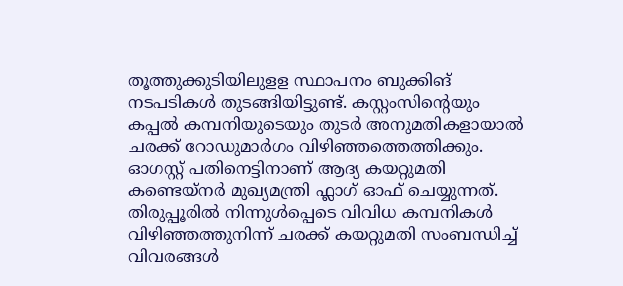തൂത്തുക്കുടിയിലുളള സ്ഥാപനം ബുക്കിങ് നടപടികൾ തുടങ്ങിയിട്ടുണ്ട്. കസ്റ്റംസിന്‍റെയും കപ്പൽ കമ്പനിയുടെയും തുടർ അനുമതികളായാൽ ചരക്ക് റോഡുമാർഗം വിഴിഞ്ഞത്തെത്തിക്കും. ഓഗസ്റ്റ് പതിനെട്ടിനാണ് ആദ്യ കയറ്റുമതി കണ്ടെയ്നർ മുഖ്യമന്ത്രി ഫ്ലാഗ് ഓഫ് ചെയ്യുന്നത്. തിരുപ്പൂരിൽ നിന്നുൾപ്പെടെ വിവിധ കമ്പനികൾ വിഴിഞ്ഞത്തുനിന്ന് ചരക്ക് കയറ്റുമതി സംബന്ധിച്ച് വിവരങ്ങൾ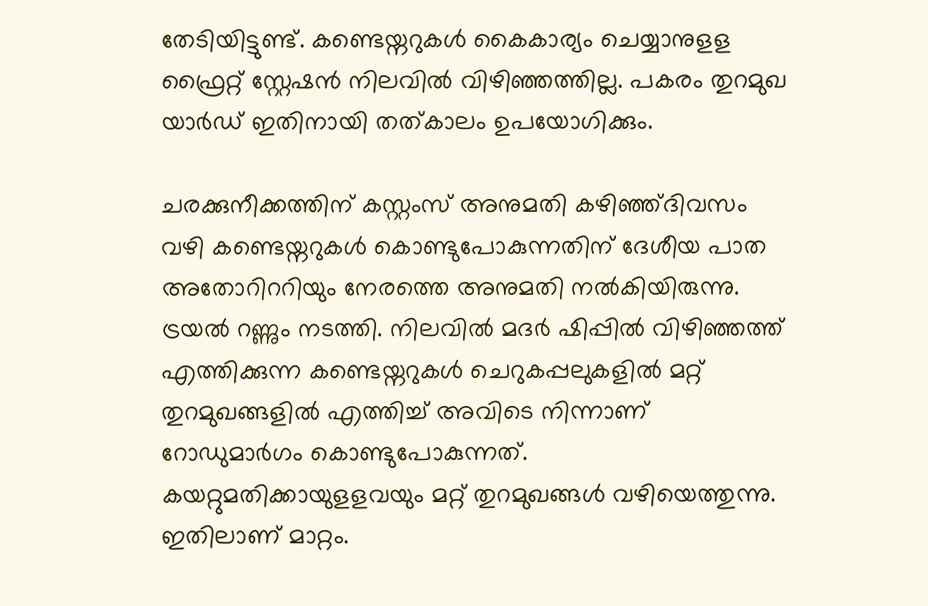തേടിയിട്ടുണ്ട്. കണ്ടെയ്നറുകൾ കൈകാര്യം ചെയ്യാനുളള ഫ്രൈറ്റ് സ്റ്റേഷൻ നിലവിൽ വിഴിഞ്ഞത്തില്ല. പകരം തുറമുഖ യാർഡ് ഇതിനായി തത്കാലം ഉപയോഗിക്കും.

ചരക്കുനീക്കത്തിന് കസ്റ്റംസ് അനുമതി കഴി‍ഞ്ഞ്ദിവസം വഴി കണ്ടെയ്നറുകൾ കൊണ്ടുപോകുന്നതിന് ദേശീയ പാത അതോറിററിയും നേരത്തെ അനുമതി നൽകിയിരുന്നു. ട്രയൽ റണ്ണും നടത്തി. നിലവിൽ മദർ ഷിപ്പിൽ വിഴിഞ്ഞത്ത് എത്തിക്കുന്ന കണ്ടെയ്നറുകൾ ചെറുകപ്പലുകളിൽ മറ്റ് തുറമുഖങ്ങളിൽ എത്തിച്ച് അവിടെ നിന്നാണ് റോഡുമാർഗം കൊണ്ടുപോകുന്നത്. കയറ്റുമതിക്കായുളളവയും മറ്റ് തുറമുഖങ്ങൾ വഴിയെത്തുന്നു. ഇതിലാണ് മാറ്റം.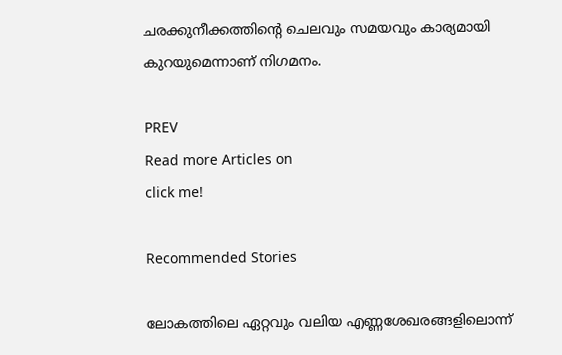ചരക്കുനീക്കത്തിന്‍റെ ചെലവും സമയവും കാര്യമായി കുറയുമെന്നാണ് നിഗമനം.

PREV
Read more Articles on
click me!

Recommended Stories

ലോകത്തിലെ ഏറ്റവും വലിയ എണ്ണശേഖരങ്ങളിലൊന്ന്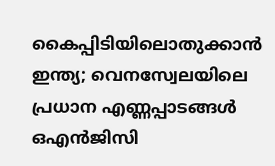കൈപ്പിടിയിലൊതുക്കാന്‍ ഇന്ത്യ; വെനസ്വേലയിലെ പ്രധാന എണ്ണപ്പാടങ്ങള്‍ ഒഎന്‍ജിസി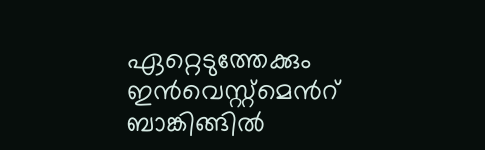ഏറ്റെടുത്തേക്കും
ഇൻവെസ്റ്റ്മെന്‍റ് ബാങ്കിങ്ങിൽ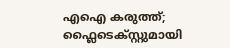എഐ കരുത്ത്; ഫ്ലൈടെക്സ്റ്റുമായി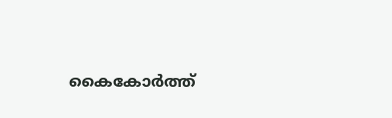കൈകോർത്ത്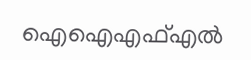ഐഐഎഫ്എൽ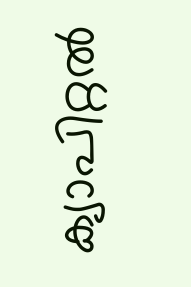ക്യാപിറ്റൽ